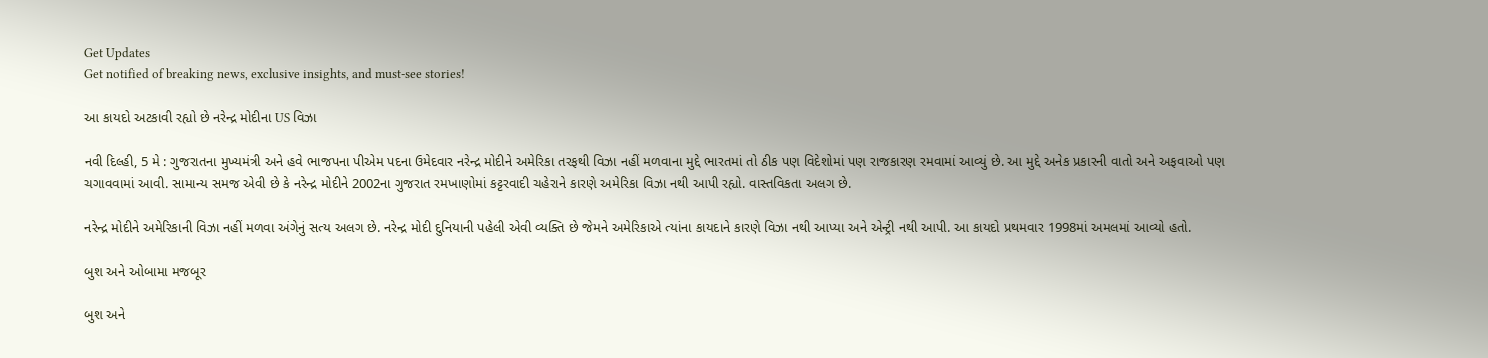Get Updates
Get notified of breaking news, exclusive insights, and must-see stories!

આ કાયદો અટકાવી રહ્યો છે નરેન્દ્ર મોદીના US વિઝા

નવી દિલ્હી, 5 મે : ગુજરાતના મુખ્યમંત્રી અને હવે ભાજપના પીએમ પદના ઉમેદવાર નરેન્દ્ર મોદીને અમેરિકા તરફથી વિઝા નહીં મળવાના મુદ્દે ભારતમાં તો ઠીક પણ વિદેશોમાં પણ રાજકારણ રમવામાં આવ્યું છે. આ મુદ્દે અનેક પ્રકારની વાતો અને અફવાઓ પણ ચગાવવામાં આવી. સામાન્ય સમજ એવી છે કે નરેન્દ્ર મોદીને 2002ના ગુજરાત રમખાણોમાં કટ્ટરવાદી ચહેરાને કારણે અમેરિકા વિઝા નથી આપી રહ્યો. વાસ્તવિકતા અલગ છે.

નરેન્દ્ર મોદીને અમેરિકાની વિઝા નહીં મળવા અંગેનું સત્ય અલગ છે. નરેન્દ્ર મોદી દુનિયાની પહેલી એવી વ્યક્તિ છે જેમને અમેરિકાએ ત્યાંના કાયદાને કારણે વિઝા નથી આપ્યા અને એન્ટ્રી નથી આપી. આ કાયદો પ્રથમવાર 1998માં અમલમાં આવ્યો હતો.

બુશ અને ઓબામા મજબૂર

બુશ અને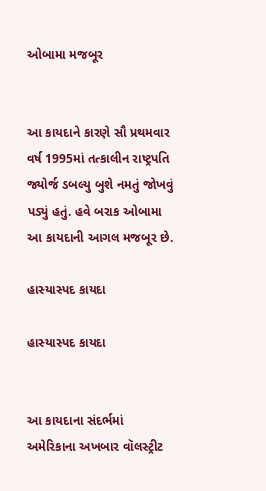ઓબામા મજબૂર


આ કાયદાને કારણે સૌ પ્રથમવાર વર્ષ 1995માં તત્કાલીન રાષ્ટ્રપતિ જ્યોર્જ ડબલ્યુ બુશે નમતું જોખવું પડ્યું હતું. હવે બરાક ઓબામા આ કાયદાની આગલ મજબૂર છે.

હાસ્યાસ્પદ કાયદા

હાસ્યાસ્પદ કાયદા


આ કાયદાના સંદર્ભમાં અમેરિકાના અખબાર વૉલસ્ટ્રીટ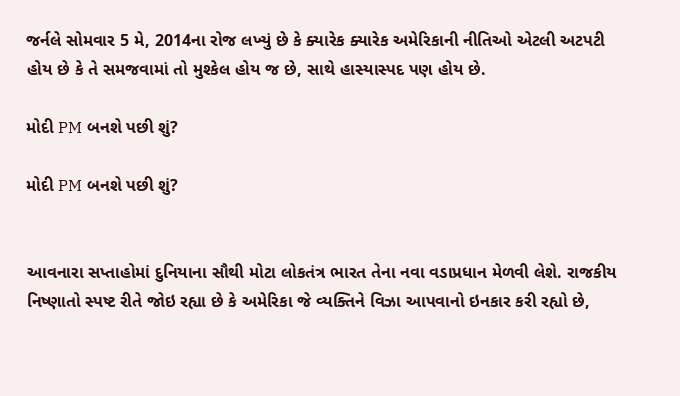જર્નલે સોમવાર 5 મે, 2014ના રોજ લખ્યું છે કે ક્યારેક ક્યારેક અમેરિકાની નીતિઓ એટલી અટપટી હોય છે કે તે સમજવામાં તો મુશ્કેલ હોય જ છે, સાથે હાસ્યાસ્પદ પણ હોય છે.

મોદી PM બનશે પછી શું?

મોદી PM બનશે પછી શું?


આવનારા સપ્તાહોમાં દુનિયાના સૌથી મોટા લોકતંત્ર ભારત તેના નવા વડાપ્રધાન મેળવી લેશે. રાજકીય નિષ્ણાતો સ્પષ્ટ રીતે જોઇ રહ્યા છે કે અમેરિકા જે વ્યક્તિને વિઝા આપવાનો ઇનકાર કરી રહ્યો છે,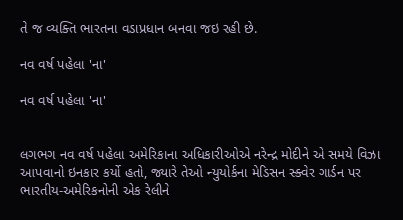તે જ વ્યક્તિ ભારતના વડાપ્રધાન બનવા જઇ રહી છે.

નવ વર્ષ પહેલા 'ના'

નવ વર્ષ પહેલા 'ના'


લગભગ નવ વર્ષ પહેલા અમેરિકાના અધિકારીઓએ નરેન્દ્ર મોદીને એ સમયે વિઝા આપવાનો ઇનકાર કર્યો હતો, જ્યારે તેઓ ન્યુયોર્કના મેડિસન સ્ક્વેર ગાર્ડન પર ભારતીય-અમેરિકનોની એક રેલીને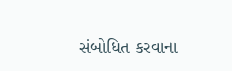સંબોધિત કરવાના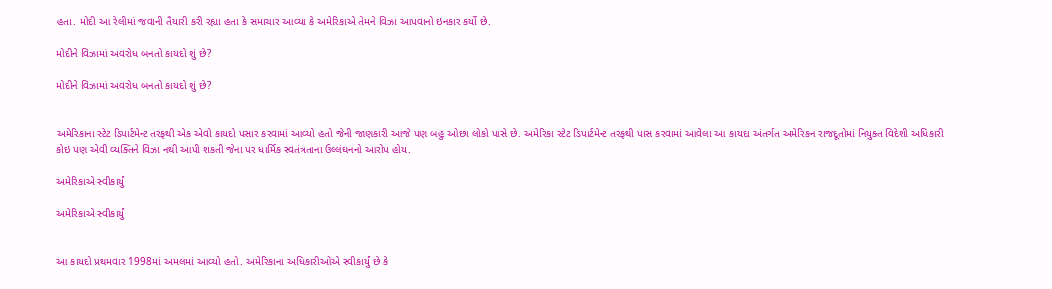હતા. મોદી આ રેલીમાં જવાની તૈયારી કરી રહ્યા હતા કે સમાચાર આવ્યા કે અમેરિકાએ તેમને વિઝા આપવાનો ઇનકાર કર્યો છે.

મોદીને વિઝામાં અવરોધ બનતો કાયદો શું છે?

મોદીને વિઝામાં અવરોધ બનતો કાયદો શું છે?


અમેરિકાના સ્ટેટ ડિપાર્ટમેન્ટ તરફથી એક એવો કાયદો પસાર કરવામાં આવ્યો હતો જેની જાણકારી આજે પણ બહુ ઓછા લોકો પાસે છે. અમેરિકા સ્ટેટ ડિપાર્ટમેન્ટ તરફથી પાસ કરવામાં આવેલા આ કાયદા અંતર્ગત અમેરિકન રાજદૂતોમાં નિયુક્ત વિદેશી અધિકારી કોઇ પણ એવી વ્યક્તિને વિઝા નથી આપી શકતી જેના પર ધાર્મિક સ્વતંત્રતાના ઉલ્લંઘનનો આરોપ હોય.

અમેરિકાએ સ્વીકાર્યું

અમેરિકાએ સ્વીકાર્યું


આ કાયદો પ્રથમવાર 1998માં અમલમાં આવ્યો હતો. અમેરિકાના અધિકારીઓએ સ્વીકાર્યું છે કે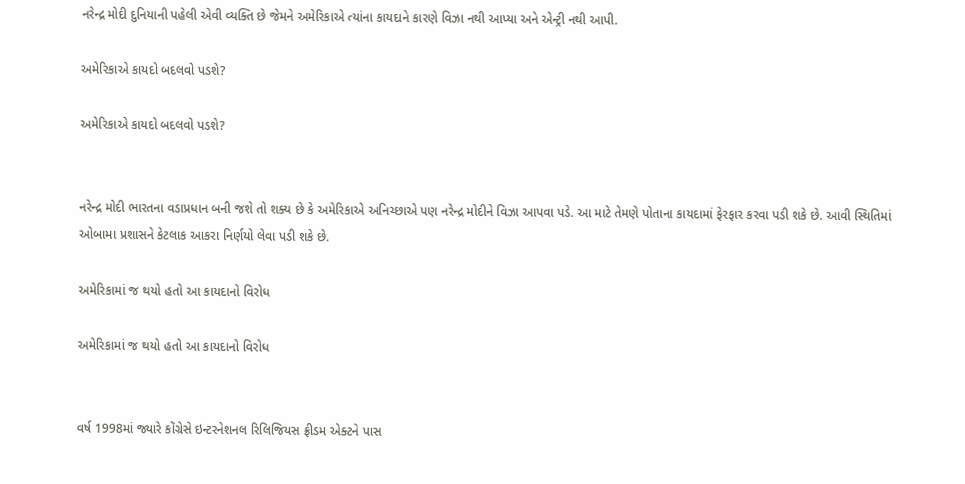નરેન્દ્ર મોદી દુનિયાની પહેલી એવી વ્યક્તિ છે જેમને અમેરિકાએ ત્યાંના કાયદાને કારણે વિઝા નથી આપ્યા અને એન્ટ્રી નથી આપી.

અમેરિકાએ કાયદો બદલવો પડશે?

અમેરિકાએ કાયદો બદલવો પડશે?


નરેન્દ્ર મોદી ભારતના વડાપ્રધાન બની જશે તો શક્ય છે કે અમેરિકાએ અનિચ્છાએ પણ નરેન્દ્ર મોદીને વિઝા આપવા પડે. આ માટે તેમણે પોતાના કાયદામાં ફેરફાર કરવા પડી શકે છે. આવી સ્થિતિમાં ઓબામા પ્રશાસને કેટલાક આકરા નિર્ણયો લેવા પડી શકે છે.

અમેરિકામાં જ થયો હતો આ કાયદાનો વિરોધ

અમેરિકામાં જ થયો હતો આ કાયદાનો વિરોધ


વર્ષ 1998માં જ્યારે કોંગ્રેસે ઇન્ટરનેશનલ રિલિજિયસ ફ્રીડમ એક્ટને પાસ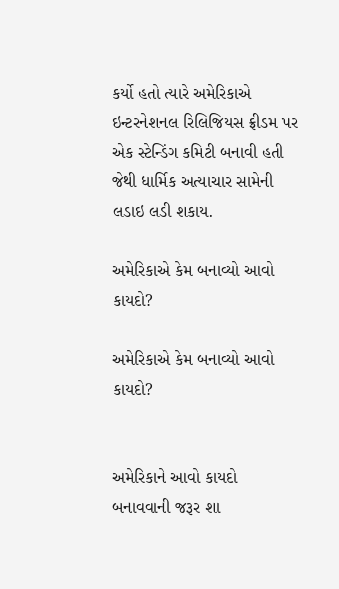કર્યો હતો ત્યારે અમેરિકાએ ઇન્ટરનેશનલ રિલિજિયસ ફ્રીડમ પર એક સ્ટેન્ડિંગ કમિટી બનાવી હતી જેથી ધાર્મિક અત્યાચાર સામેની લડાઇ લડી શકાય.

અમેરિકાએ કેમ બનાવ્યો આવો કાયદો?

અમેરિકાએ કેમ બનાવ્યો આવો કાયદો?


અમેરિકાને આવો કાયદો બનાવવાની જરૂર શા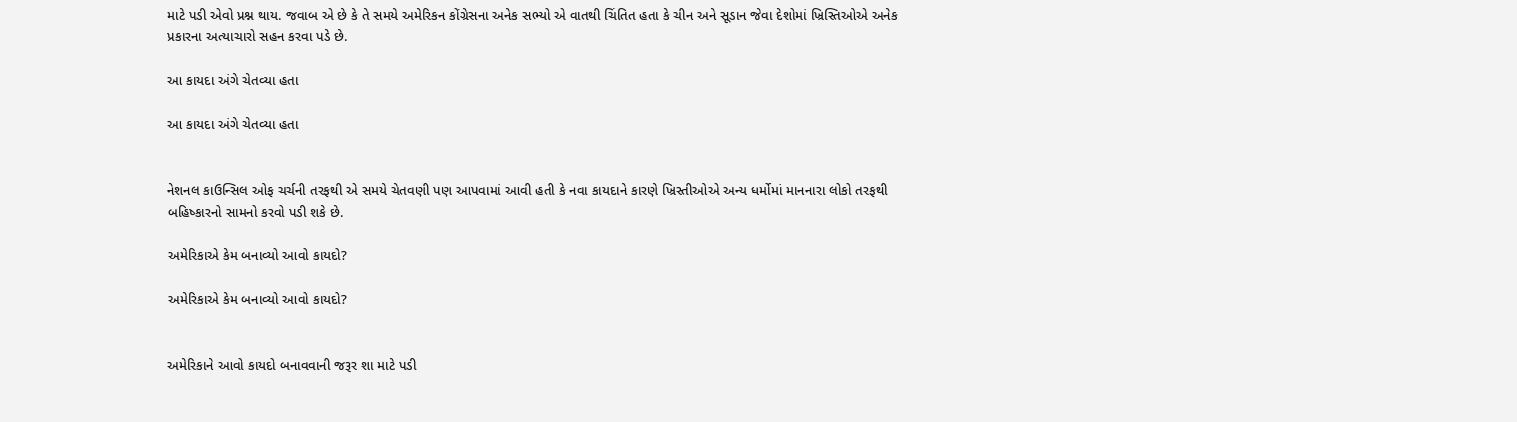માટે પડી એવો પ્રશ્ન થાય. જવાબ એ છે કે તે સમયે અમેરિકન કોંગ્રેસના અનેક સભ્યો એ વાતથી ચિંતિત હતા કે ચીન અને સૂડાન જેવા દેશોમાં ખ્રિસ્તિઓએ અનેક પ્રકારના અત્યાચારો સહન કરવા પડે છે.

આ કાયદા અંગે ચેતવ્યા હતા

આ કાયદા અંગે ચેતવ્યા હતા


નેશનલ કાઉન્સિલ ઓફ ચર્ચની તરફથી એ સમયે ચેતવણી પણ આપવામાં આવી હતી કે નવા કાયદાને કારણે ખ્રિસ્તીઓએ અન્ય ધર્મોમાં માનનારા લોકો તરફથી બહિષ્કારનો સામનો કરવો પડી શકે છે.

અમેરિકાએ કેમ બનાવ્યો આવો કાયદો?

અમેરિકાએ કેમ બનાવ્યો આવો કાયદો?


અમેરિકાને આવો કાયદો બનાવવાની જરૂર શા માટે પડી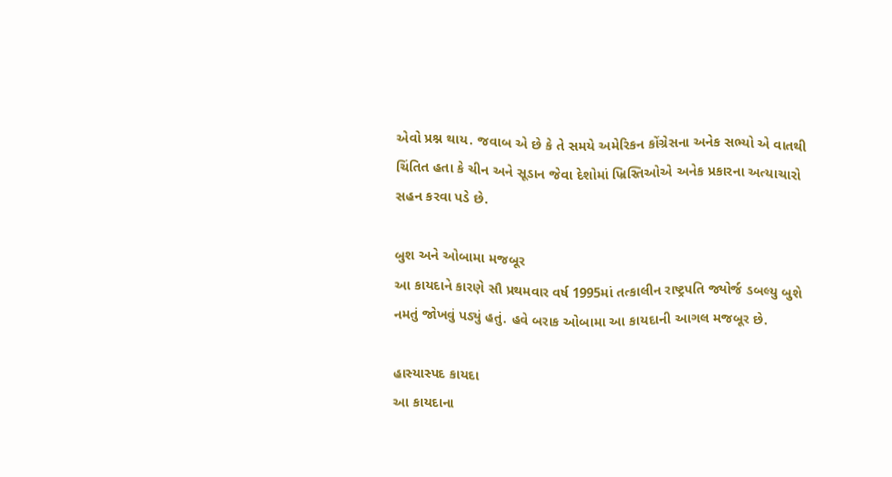એવો પ્રશ્ન થાય. જવાબ એ છે કે તે સમયે અમેરિકન કોંગ્રેસના અનેક સભ્યો એ વાતથી ચિંતિત હતા કે ચીન અને સૂડાન જેવા દેશોમાં ખ્રિસ્તિઓએ અનેક પ્રકારના અત્યાચારો સહન કરવા પડે છે.

બુશ અને ઓબામા મજબૂર
આ કાયદાને કારણે સૌ પ્રથમવાર વર્ષ 1995માં તત્કાલીન રાષ્ટ્રપતિ જ્યોર્જ ડબલ્યુ બુશે નમતું જોખવું પડ્યું હતું. હવે બરાક ઓબામા આ કાયદાની આગલ મજબૂર છે.

હાસ્યાસ્પદ કાયદા
આ કાયદાના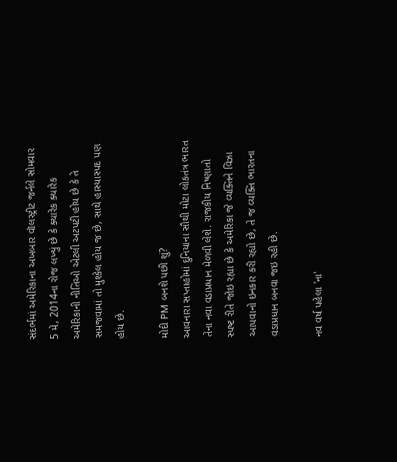સંદર્ભમાં અમેરિકાના અખબાર વૉલસ્ટ્રીટ જર્નલે સોમવાર 5 મે, 2014ના રોજ લખ્યું છે કે ક્યારેક ક્યારેક અમેરિકાની નીતિઓ એટલી અટપટી હોય છે કે તે સમજવામાં તો મુશ્કેલ હોય જ છે, સાથે હાસ્યાસ્પદ પણ હોય છે.

મોદી PM બનશે પછી શું?
આવનારા સપ્તાહોમાં દુનિયાના સૌથી મોટા લોકતંત્ર ભારત તેના નવા વડાપ્રધાન મેળવી લેશે. રાજકીય નિષ્ણાતો સ્પષ્ટ રીતે જોઇ રહ્યા છે કે અમેરિકા જે વ્યક્તિને વિઝા આપવાનો ઇનકાર કરી રહ્યો છે, તે જ વ્યક્તિ ભારતના વડાપ્રધાન બનવા જઇ રહી છે.

નવ વર્ષ પહેલા 'ના'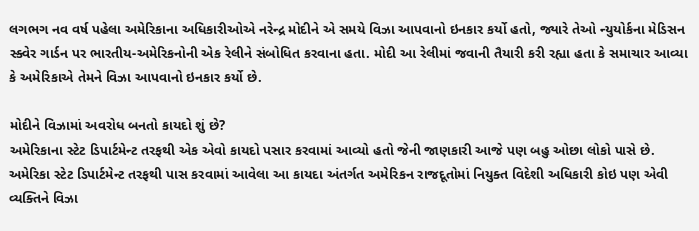લગભગ નવ વર્ષ પહેલા અમેરિકાના અધિકારીઓએ નરેન્દ્ર મોદીને એ સમયે વિઝા આપવાનો ઇનકાર કર્યો હતો, જ્યારે તેઓ ન્યુયોર્કના મેડિસન સ્ક્વેર ગાર્ડન પર ભારતીય-અમેરિકનોની એક રેલીને સંબોધિત કરવાના હતા. મોદી આ રેલીમાં જવાની તૈયારી કરી રહ્યા હતા કે સમાચાર આવ્યા કે અમેરિકાએ તેમને વિઝા આપવાનો ઇનકાર કર્યો છે.

મોદીને વિઝામાં અવરોધ બનતો કાયદો શું છે?
અમેરિકાના સ્ટેટ ડિપાર્ટમેન્ટ તરફથી એક એવો કાયદો પસાર કરવામાં આવ્યો હતો જેની જાણકારી આજે પણ બહુ ઓછા લોકો પાસે છે. અમેરિકા સ્ટેટ ડિપાર્ટમેન્ટ તરફથી પાસ કરવામાં આવેલા આ કાયદા અંતર્ગત અમેરિકન રાજદૂતોમાં નિયુક્ત વિદેશી અધિકારી કોઇ પણ એવી વ્યક્તિને વિઝા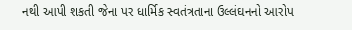નથી આપી શકતી જેના પર ધાર્મિક સ્વતંત્રતાના ઉલ્લંઘનનો આરોપ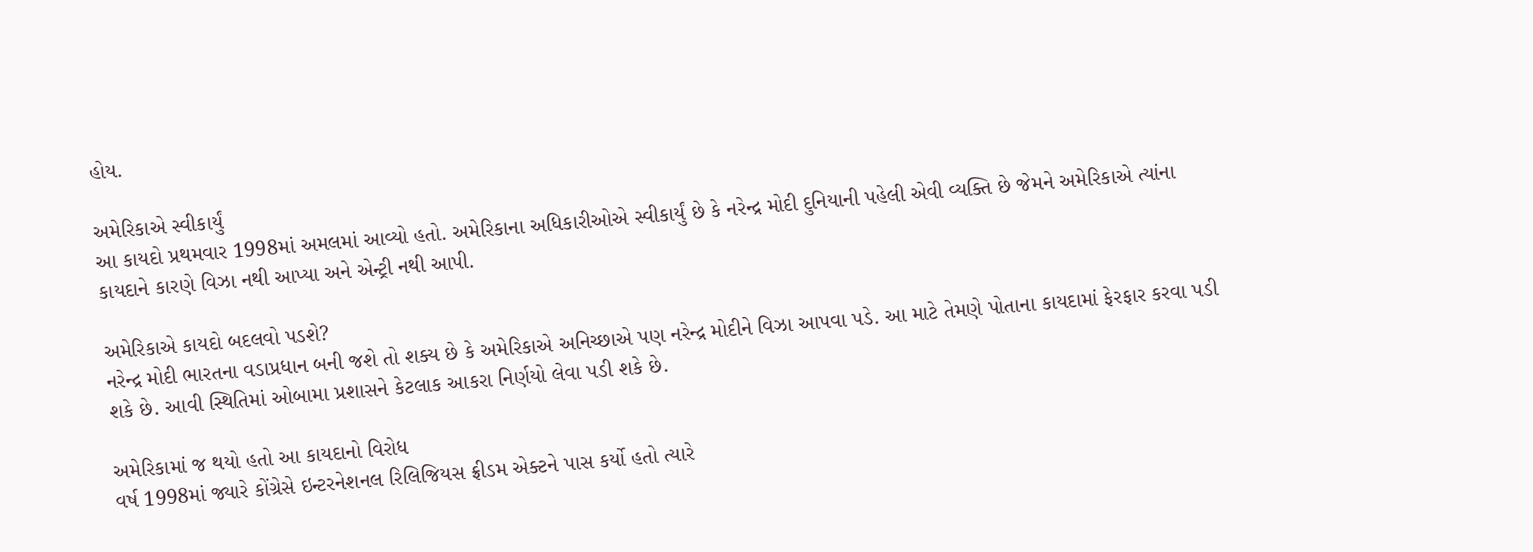હોય.

અમેરિકાએ સ્વીકાર્યું
આ કાયદો પ્રથમવાર 1998માં અમલમાં આવ્યો હતો. અમેરિકાના અધિકારીઓએ સ્વીકાર્યું છે કે નરેન્દ્ર મોદી દુનિયાની પહેલી એવી વ્યક્તિ છે જેમને અમેરિકાએ ત્યાંના કાયદાને કારણે વિઝા નથી આપ્યા અને એન્ટ્રી નથી આપી.

અમેરિકાએ કાયદો બદલવો પડશે?
નરેન્દ્ર મોદી ભારતના વડાપ્રધાન બની જશે તો શક્ય છે કે અમેરિકાએ અનિચ્છાએ પણ નરેન્દ્ર મોદીને વિઝા આપવા પડે. આ માટે તેમણે પોતાના કાયદામાં ફેરફાર કરવા પડી શકે છે. આવી સ્થિતિમાં ઓબામા પ્રશાસને કેટલાક આકરા નિર્ણયો લેવા પડી શકે છે.

અમેરિકામાં જ થયો હતો આ કાયદાનો વિરોધ
વર્ષ 1998માં જ્યારે કોંગ્રેસે ઇન્ટરનેશનલ રિલિજિયસ ફ્રીડમ એક્ટને પાસ કર્યો હતો ત્યારે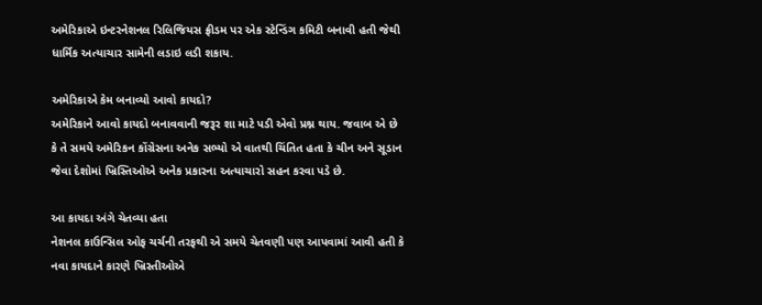અમેરિકાએ ઇન્ટરનેશનલ રિલિજિયસ ફ્રીડમ પર એક સ્ટેન્ડિંગ કમિટી બનાવી હતી જેથી ધાર્મિક અત્યાચાર સામેની લડાઇ લડી શકાય.

અમેરિકાએ કેમ બનાવ્યો આવો કાયદો?
અમેરિકાને આવો કાયદો બનાવવાની જરૂર શા માટે પડી એવો પ્રશ્ન થાય. જવાબ એ છે કે તે સમયે અમેરિકન કોંગ્રેસના અનેક સભ્યો એ વાતથી ચિંતિત હતા કે ચીન અને સૂડાન જેવા દેશોમાં ખ્રિસ્તિઓએ અનેક પ્રકારના અત્યાચારો સહન કરવા પડે છે.

આ કાયદા અંગે ચેતવ્યા હતા
નેશનલ કાઉન્સિલ ઓફ ચર્ચની તરફથી એ સમયે ચેતવણી પણ આપવામાં આવી હતી કે નવા કાયદાને કારણે ખ્રિસ્તીઓએ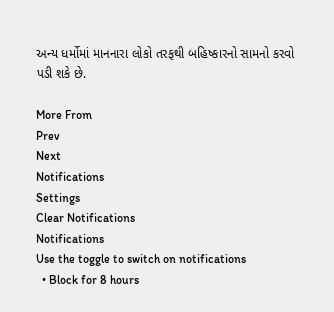અન્ય ધર્મોમાં માનનારા લોકો તરફથી બહિષ્કારનો સામનો કરવો પડી શકે છે.

More From
Prev
Next
Notifications
Settings
Clear Notifications
Notifications
Use the toggle to switch on notifications
  • Block for 8 hours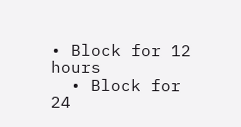• Block for 12 hours
  • Block for 24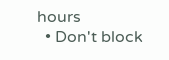hours
  • Don't block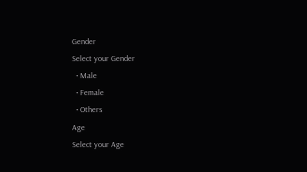Gender
Select your Gender
  • Male
  • Female
  • Others
Age
Select your Age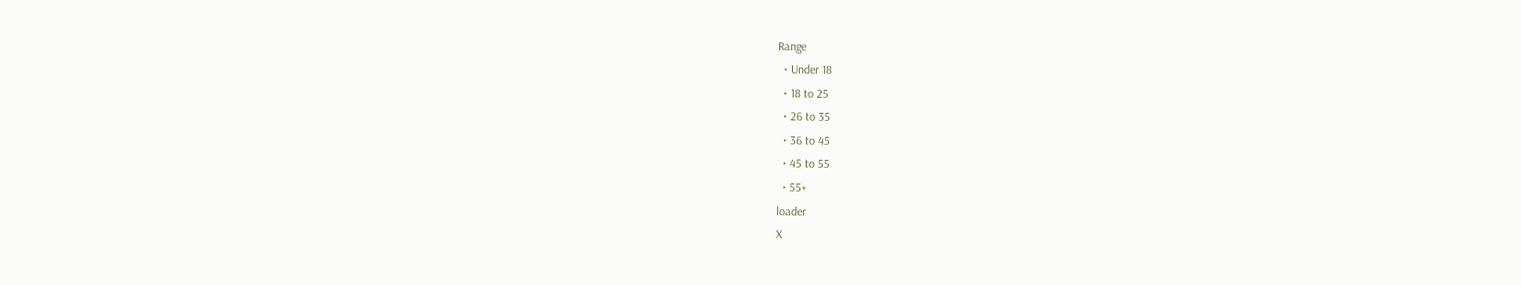Range
  • Under 18
  • 18 to 25
  • 26 to 35
  • 36 to 45
  • 45 to 55
  • 55+
loader
X